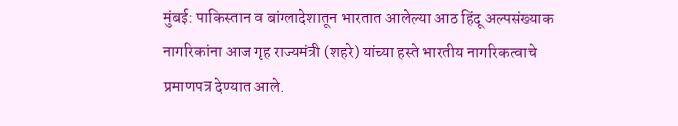मुंबई: पाकिस्तान व बांग्लादेशातून भारतात आलेल्या आठ हिंदू अल्पसंख्याक नागरिकांना आज गृह राज्यमंत्री (शहरे) यांच्या हस्ते भारतीय नागरिकत्वाचे प्रमाणपत्र देण्यात आले.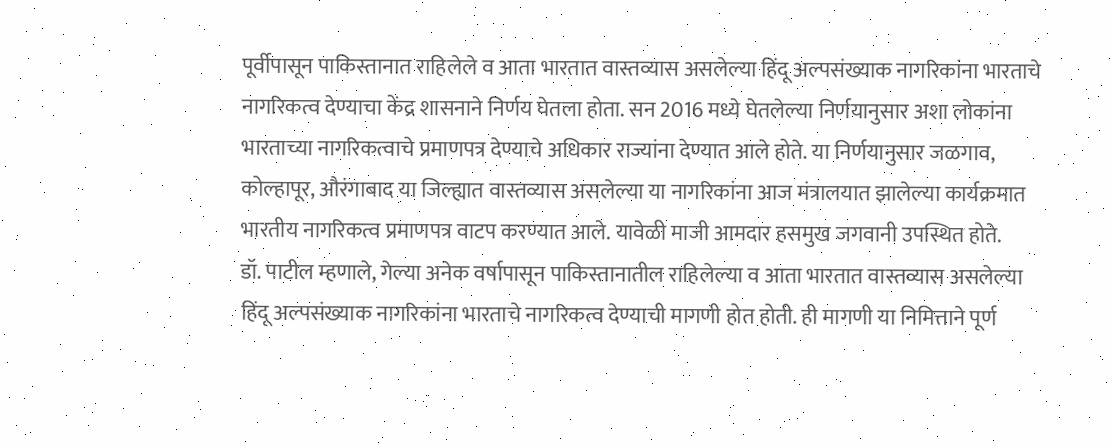पूर्वीपासून पाकिस्तानात राहिलेले व आता भारतात वास्तव्यास असलेल्या हिंदू अल्पसंख्याक नागरिकांना भारताचे नागरिकत्व देण्याचा केंद्र शासनाने निर्णय घेतला होता. सन 2016 मध्ये घेतलेल्या निर्णयानुसार अशा लोकांना भारताच्या नागरिकत्वाचे प्रमाणपत्र देण्याचे अधिकार राज्यांना देण्यात आले होते. या निर्णयानुसार जळगाव, कोल्हापूर, औरंगाबाद या जिल्ह्यात वास्तव्यास असलेल्या या नागरिकांना आज मंत्रालयात झालेल्या कार्यक्रमात भारतीय नागरिकत्व प्रमाणपत्र वाटप करण्यात आले. यावेळी माजी आमदार हसमुख जगवानी उपस्थित होते.
डॉ. पाटील म्हणाले, गेल्या अनेक वर्षापासून पाकिस्तानातील राहिलेल्या व आता भारतात वास्तव्यास असलेल्या हिंदू अल्पसंख्याक नागरिकांना भारताचे नागरिकत्व देण्याची मागणी होत होती. ही मागणी या निमित्ताने पूर्ण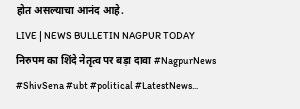होत असल्याचा आनंद आहे.
LIVE | NEWS BULLETIN NAGPUR TODAY
निरुपम का शिंदे नेतृत्व पर बड़ा दावा #NagpurNews #ShivSena #ubt #political #LatestNews...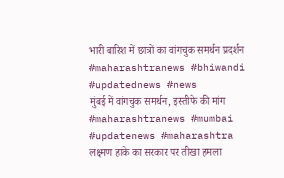भारी बारिश में छात्रों का वांगचुक समर्थन प्रदर्शन #maharashtranews #bhiwandi #updatednews #news
मुंबई में वांगचुक समर्थन, इस्तीफे की मांग #maharashtranews #mumbai #updatenews #maharashtra
लक्ष्मण हाके का सरकार पर तीखा हमला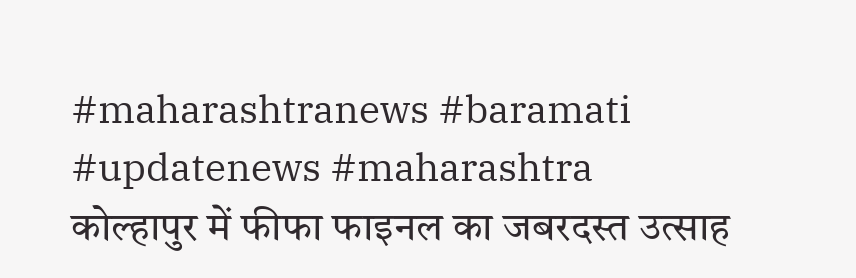#maharashtranews #baramati #updatenews #maharashtra
कोल्हापुर में फीफा फाइनल का जबरदस्त उत्साह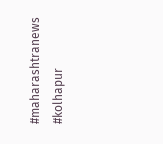#maharashtranews #kolhapur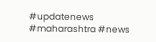#updatenews #maharashtra #news